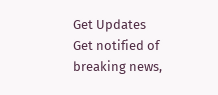Get Updates
Get notified of breaking news,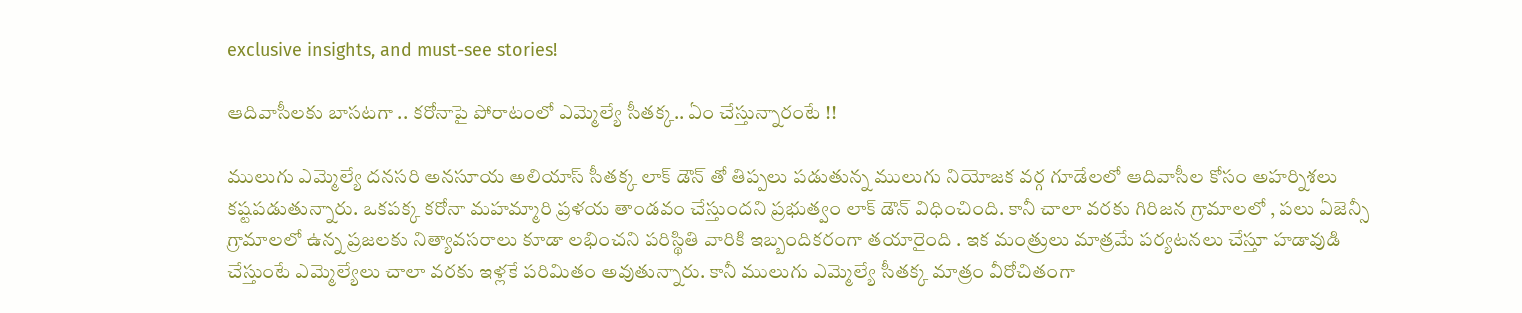exclusive insights, and must-see stories!

ఆదివాసీలకు బాసటగా .. కరోనాపై పోరాటంలో ఎమ్మెల్యే సీతక్క.. ఏం చేస్తున్నారంటే !!

ములుగు ఎమ్మెల్యే దనసరి అనసూయ అలియాస్ సీతక్క లాక్ డౌన్ తో తిప్పలు పడుతున్న ములుగు నియోజక వర్గ గూడేలలో ఆదివాసీల కోసం అహర్నిశలు కష్టపడుతున్నారు. ఒకపక్క కరోనా మహమ్మారి ప్రళయ తాండవం చేస్తుందని ప్రభుత్వం లాక్ డౌన్ విధించింది. కానీ చాలా వరకు గిరిజన గ్రామాలలో , పలు ఏజెన్సీ గ్రామాలలో ఉన్న ప్రజలకు నిత్యావసరాలు కూడా లభించని పరిస్థితి వారికి ఇబ్బందికరంగా తయారైంది . ఇక మంత్రులు మాత్రమే పర్యటనలు చేస్తూ హడావుడి చేస్తుంటే ఎమ్మెల్యేలు చాలా వరకు ఇళ్లకే పరిమితం అవుతున్నారు. కానీ ములుగు ఎమ్మెల్యే సీతక్క మాత్రం వీరోచితంగా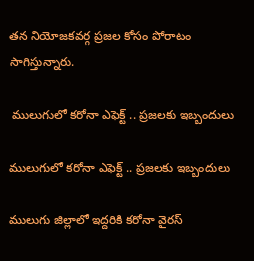తన నియోజకవర్గ ప్రజల కోసం పోరాటం సాగిస్తున్నారు.

 ములుగులో కరోనా ఎఫెక్ట్ .. ప్రజలకు ఇబ్బందులు

ములుగులో కరోనా ఎఫెక్ట్ .. ప్రజలకు ఇబ్బందులు

ములుగు జిల్లాలో ఇద్దరికి కరోనా వైరస్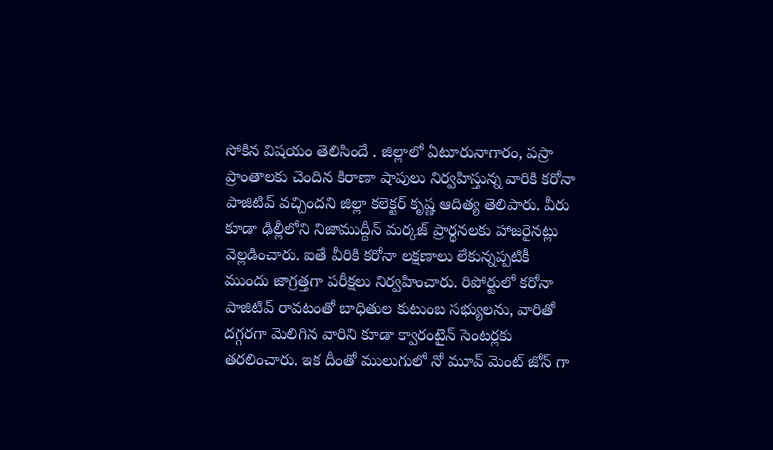సోకిన విషయం తెలిసిందే . జిల్లాలో ఏటూరునాగారం, పస్రా ప్రాంతాలకు చెందిన కిరాణా షాపులు నిర్వహిస్తున్న వారికి కరోనా పాజిటివ్ వచ్చిందని జిల్లా కలెక్టర్ కృష్ణ ఆదిత్య తెలిపారు. వీరు కూడా ఢిల్లీలోని నిజాముద్దీన్ మర్కజ్ ప్రార్థనలకు హాజరైనట్లు వెల్లడించారు. ఐతే వీరికి కరోనా లక్షణాలు లేకున్నప్పటికీ ముందు జాగ్రత్తగా పరీక్షలు నిర్వహించారు. రిపోర్టులో కరోనా పాజిటివ్ రావటంతో బాధితుల కుటుంబ సభ్యులను, వారితో దగ్గరగా మెలిగిన వారిని కూడా క్వారంటైన్ సెంటర్లకు తరలించారు. ఇక దీంతో ములుగులో నో మూవ్ మెంట్ జోన్ గా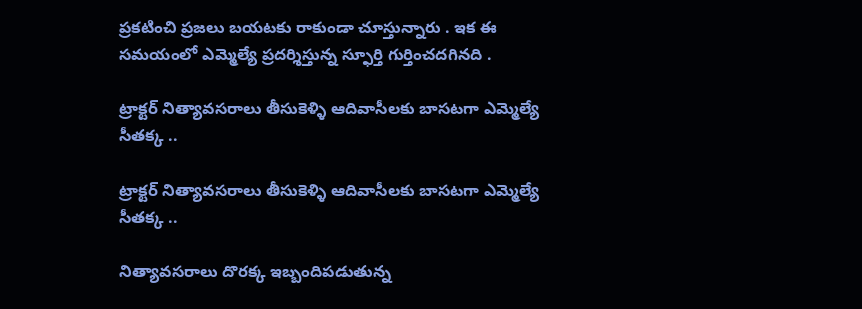ప్రకటించి ప్రజలు బయటకు రాకుండా చూస్తున్నారు . ఇక ఈ సమయంలో ఎమ్మెల్యే ప్రదర్శిస్తున్న స్ఫూర్తి గుర్తించదగినది .

ట్రాక్టర్ నిత్యావసరాలు తీసుకెళ్ళి ఆదివాసీలకు బాసటగా ఎమ్మెల్యే సీతక్క ..

ట్రాక్టర్ నిత్యావసరాలు తీసుకెళ్ళి ఆదివాసీలకు బాసటగా ఎమ్మెల్యే సీతక్క ..

నిత్యావసరాలు దొరక్క ఇబ్బందిపడుతున్న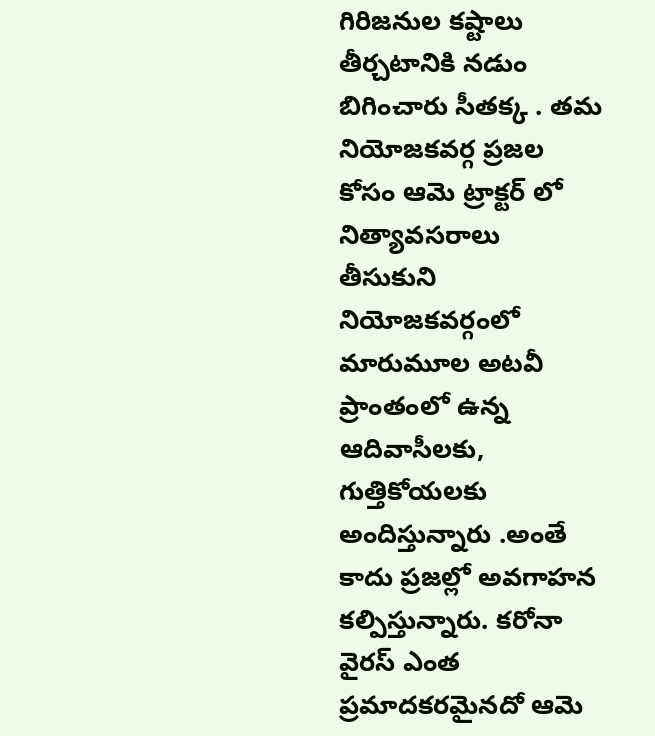గిరిజనుల కష్టాలు తీర్చటానికి నడుం బిగించారు సీతక్క . తమ నియోజకవర్గ ప్రజల కోసం ఆమె ట్రాక్టర్ లో నిత్యావసరాలు తీసుకుని నియోజకవర్గంలో మారుమూల అటవీ ప్రాంతంలో ఉన్న ఆదివాసీలకు, గుత్తికోయలకు అందిస్తున్నారు .అంతే కాదు ప్రజల్లో అవగాహన కల్పిస్తున్నారు. కరోనా వైరస్ ఎంత ప్రమాదకరమైనదో ఆమె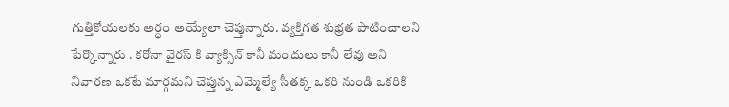గుత్తికోయలకు అర్ధం అయ్యేలా చెప్తున్నారు. వ్యక్తిగత శుభ్రత పాటించాలని పేర్కొన్నారు . కరోనా వైరస్ కి వ్యాక్సిన్ కానీ మందులు కానీ లేవు అని నివారణ ఒకటే మార్గమని చెప్తున్న ఎమ్మెల్యే సీతక్క ఒకరి నుండి ఒకరికి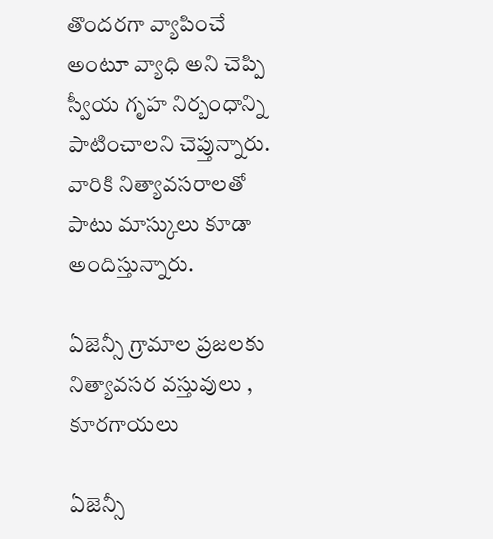తొందరగా వ్యాపించే అంటూ వ్యాధి అని చెప్పి స్వీయ గృహ నిర్బంధాన్ని పాటించాలని చెప్తున్నారు. వారికి నిత్యావసరాలతో పాటు మాస్కులు కూడా అందిస్తున్నారు.

ఏజెన్సీ గ్రామాల ప్రజలకు నిత్యావసర వస్తువులు , కూరగాయలు

ఏజెన్సీ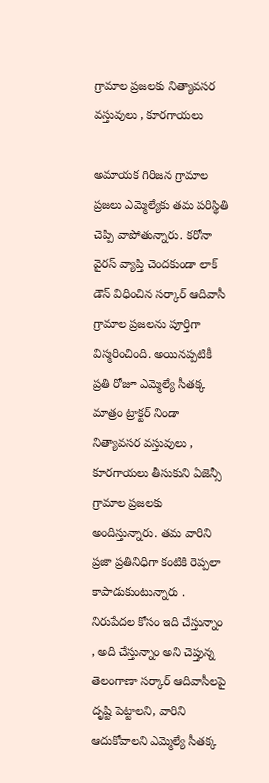గ్రామాల ప్రజలకు నిత్యావసర వస్తువులు , కూరగాయలు

అమాయక గిరిజన గ్రామాల ప్రజలు ఎమ్మెల్యేకు తమ పరిస్థితి చెప్పి వాపోతున్నారు. కరోనా వైరస్ వ్యాప్తి చెందకుండా లాక్ డౌన్ విధించిన సర్కార్ ఆదివాసీ గ్రామాల ప్రజలను పూర్తిగా విస్మరించింది. అయినప్పటికీ ప్రతి రోజూ ఎమ్మెల్యే సీతక్క మాత్రం ట్రాక్టర్ నిండా నిత్యావసర వస్తువులు , కూరగాయలు తీసుకుని ఏజెన్సీ గ్రామాల ప్రజలకు అందిస్తున్నారు. తమ వారిని ప్రజా ప్రతినిధిగా కంటికి రెప్పలా కాపాడుకుంటున్నారు . నిరుపేదల కోసం ఇది చేస్తున్నాం , అది చేస్తున్నాం అని చెప్తున్న తెలంగాణా సర్కార్ ఆదివాసీలపై దృష్టి పెట్టాలని, వారిని ఆదుకోవాలని ఎమ్మెల్యే సీతక్క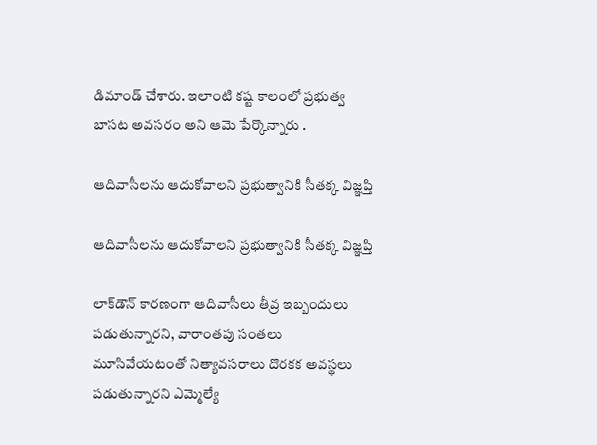డిమాండ్ చేశారు. ఇలాంటి కష్ట కాలంలో ప్రభుత్వ బాసట అవసరం అని ఆమె పేర్కొన్నారు .

ఆదివాసీలను ఆదుకోవాలని ప్రభుత్వానికి సీతక్క విజ్ఞప్తి

ఆదివాసీలను ఆదుకోవాలని ప్రభుత్వానికి సీతక్క విజ్ఞప్తి

లాక్‌డౌన్‌ కారణంగా ఆదివాసీలు తీవ్ర ఇబ్బందులు పడుతున్నారని, వారాంతపు సంతలు మూసివేయటంతో నిత్యావసరాలు దొరకక అవస్థలు పడుతున్నారని ఎమ్మెల్యే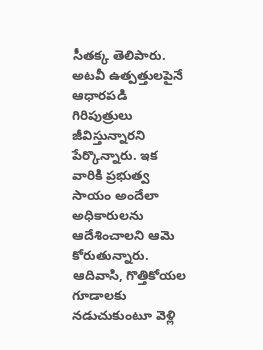సీతక్క తెలిపారు. అటవీ ఉత్పత్తులపైనే ఆధారపడి గిరిపుత్రులు జీవిస్తున్నారని పేర్కొన్నారు. ఇక వారికి ప్రభుత్వ సాయం అందేలా అధికారులను ఆదేశించాలని ఆమె కోరుతున్నారు. ఆదివాసి, గొత్తికోయల గూడాలకు నడుచుకుంటూ వెళ్లి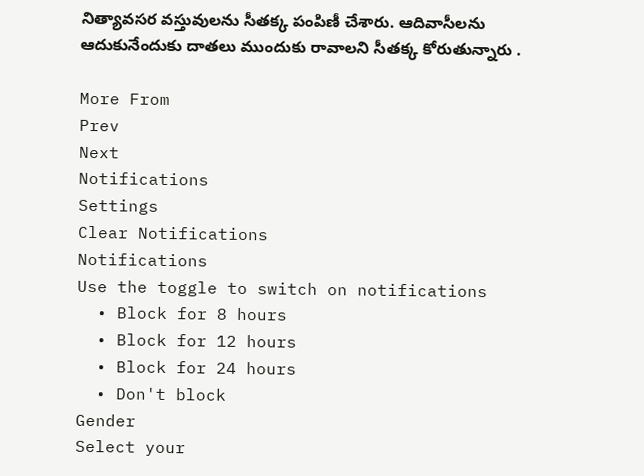నిత్యావసర వస్తువులను సీతక్క పంపిణీ చేశారు. ఆదివాసీలను ఆదుకునేందుకు దాతలు ముందుకు రావాలని సీతక్క కోరుతున్నారు .

More From
Prev
Next
Notifications
Settings
Clear Notifications
Notifications
Use the toggle to switch on notifications
  • Block for 8 hours
  • Block for 12 hours
  • Block for 24 hours
  • Don't block
Gender
Select your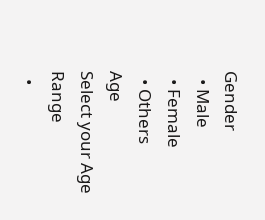Gender
  • Male
  • Female
  • Others
Age
Select your Age Range
  •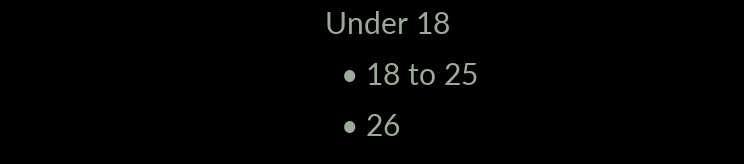Under 18
  • 18 to 25
  • 26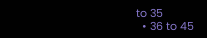to 35
  • 36 to 45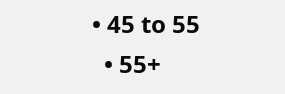• 45 to 55
  • 55+